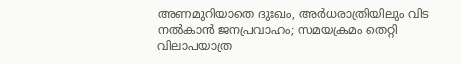അണമുറിയാതെ ദുഃഖം, അർധരാത്രിയിലും വിട നൽകാൻ ജനപ്രവാഹം; സമയക്രമം തെറ്റി വിലാപയാത്ര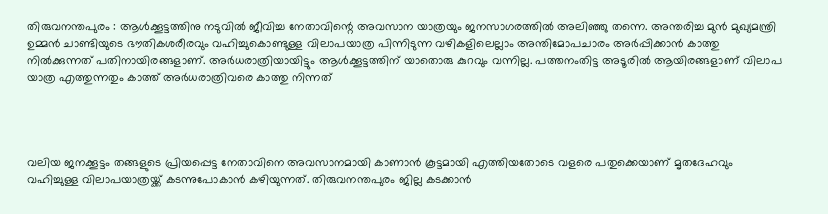തിരുവനന്തപുരം : ആൾക്കൂട്ടത്തിനു നടുവിൽ ജീവിച്ച നേതാവിന്റെ അവസാന യാത്രയും ജനസാഗരത്തിൽ അലിഞ്ഞു തന്നെ. അന്തരിച്ച മുൻ മുഖ്യമന്ത്രി ഉമ്മൻ ചാണ്ടിയുടെ ഭൗതികശരീരവും വഹിച്ചുകൊണ്ടുള്ള വിലാപയാത്ര പിന്നിടുന്ന വഴികളിലെല്ലാം അന്തിമോപചാരം അർപ്പിക്കാൻ കാത്തു നിൽക്കുന്നത് പതിനായിരങ്ങളാണ്. അർധരാത്രിയായിട്ടും ആൾക്കൂട്ടത്തിന് യാതൊരു കുറവും വന്നില്ല. പത്തനംതിട്ട അടൂരിൽ ആയിരങ്ങളാണ് വിലാപ യാത്ര എത്തുന്നതും കാത്ത് അർധരാത്രിവരെ കാത്തു നിന്നത്




വലിയ ജനക്കൂട്ടം തങ്ങളുടെ പ്രിയപ്പെട്ട നേതാവിനെ അവസാനമായി കാണാന്‍ കൂട്ടമായി എത്തിയതോടെ വളരെ പതുക്കെയാണ് മൃതദേഹവും വഹിച്ചുള്ള വിലാപയാത്രയ്ക്ക് കടന്നുപോകാന്‍ കഴിയുന്നത്. തിരുവനന്തപുരം ജില്ല കടക്കാന്‍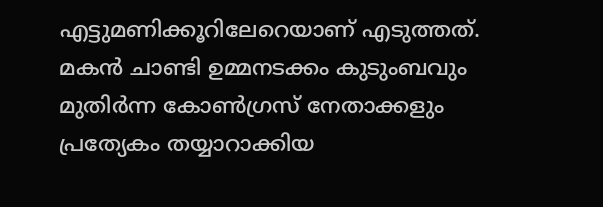എട്ടുമണിക്കൂറിലേറെയാണ് എടുത്തത്. മകന്‍ ചാണ്ടി ഉമ്മനടക്കം കുടുംബവും മുതിര്‍ന്ന കോണ്‍ഗ്രസ് നേതാക്കളും പ്രത്യേകം തയ്യാറാക്കിയ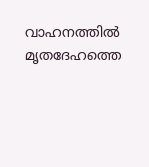വാഹനത്തില്‍ മൃതദേഹത്തെ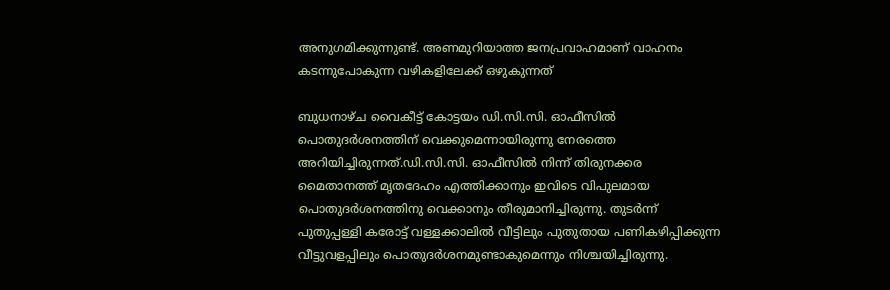അനുഗമിക്കുന്നുണ്ട്. അണമുറിയാത്ത ജനപ്രവാഹമാണ് വാഹനം കടന്നുപോകുന്ന വഴികളിലേക്ക് ഒഴുകുന്നത്

ബുധനാഴ്ച വൈകീട്ട് കോട്ടയം ഡി.സി.സി. ഓഫീസില്‍ പൊതുദര്‍ശനത്തിന് വെക്കുമെന്നായിരുന്നു നേരത്തെ അറിയിച്ചിരുന്നത്.ഡി.സി.സി. ഓഫീസില്‍ നിന്ന് തിരുനക്കര മൈതാനത്ത് മൃതദേഹം എത്തിക്കാനും ഇവിടെ വിപുലമായ പൊതുദര്‍ശനത്തിനു വെക്കാനും തീരുമാനിച്ചിരുന്നു. തുടര്‍ന്ന് പുതുപ്പള്ളി കരോട്ട് വള്ളക്കാലില്‍ വീട്ടിലും പുതുതായ പണികഴിപ്പിക്കുന്ന വീട്ടുവളപ്പിലും പൊതുദര്‍ശനമുണ്ടാകുമെന്നും നിശ്ചയിച്ചിരുന്നു.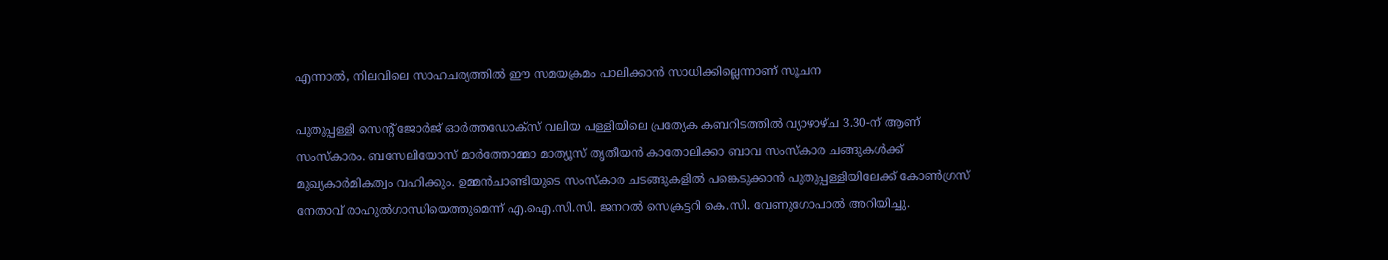എന്നാല്‍, നിലവിലെ സാഹചര്യത്തില്‍ ഈ സമയക്രമം പാലിക്കാന്‍ സാധിക്കില്ലെന്നാണ് സൂചന

പുതുപ്പള്ളി സെന്റ് ജോര്‍ജ് ഓര്‍ത്തഡോക്‌സ് വലിയ പള്ളിയിലെ പ്രത്യേക കബറിടത്തില്‍ വ്യാഴാഴ്ച 3.30-ന് ആണ് സംസ്‌കാരം. ബസേലിയോസ് മാര്‍ത്തോമ്മാ മാത്യൂസ് തൃതീയന്‍ കാതോലിക്കാ ബാവ സംസ്‌കാര ചങ്ങുകള്‍ക്ക് മുഖ്യകാര്‍മികത്വം വഹിക്കും. ഉമ്മന്‍ചാണ്ടിയുടെ സംസ്‌കാര ചടങ്ങുകളില്‍ പങ്കെടുക്കാന്‍ പുതുപ്പള്ളിയിലേക്ക് കോണ്‍ഗ്രസ് നേതാവ് രാഹുല്‍ഗാന്ധിയെത്തുമെന്ന് എ.ഐ.സി.സി. ജനറല്‍ സെക്രട്ടറി കെ.സി. വേണുഗോപാല്‍ അറിയിച്ചു.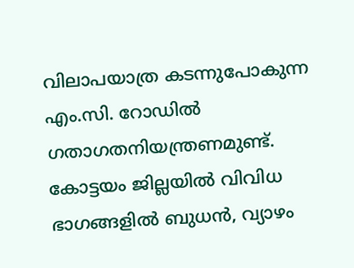വിലാപയാത്ര കടന്നുപോകുന്ന എം.സി. റോഡില്‍ ഗതാഗതനിയന്ത്രണമുണ്ട്. കോട്ടയം ജില്ലയില്‍ വിവിധ ഭാഗങ്ങളില്‍ ബുധന്‍, വ്യാഴം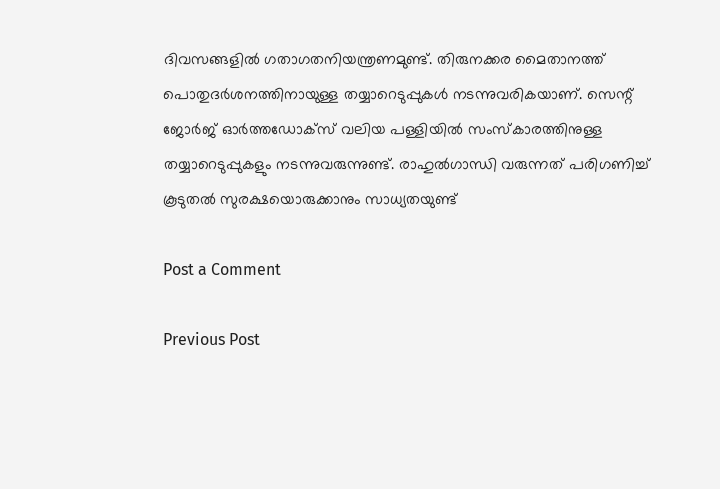ദിവസങ്ങളില്‍ ഗതാഗതനിയന്ത്രണമുണ്ട്. തിരുനക്കര മൈതാനത്ത് പൊതുദര്‍ശനത്തിനായുള്ള തയ്യാറെടുപ്പുകള്‍ നടന്നുവരികയാണ്. സെന്റ് ജോര്‍ജ് ഓര്‍ത്തഡോക്‌സ് വലിയ പള്ളിയില്‍ സംസ്‌കാരത്തിനുള്ള തയ്യാറെടുപ്പുകളും നടന്നുവരുന്നുണ്ട്. രാഹുല്‍ഗാന്ധി വരുന്നത് പരിഗണിച്ച് കൂടുതല്‍ സുരക്ഷയൊരുക്കാനും സാധ്യതയുണ്ട്

Post a Comment

Previous Post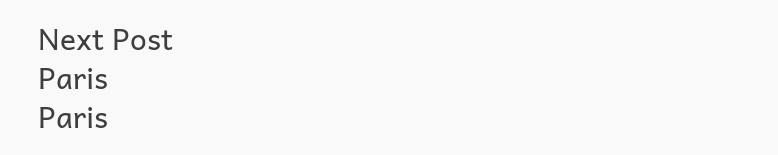Next Post
Paris
Paris